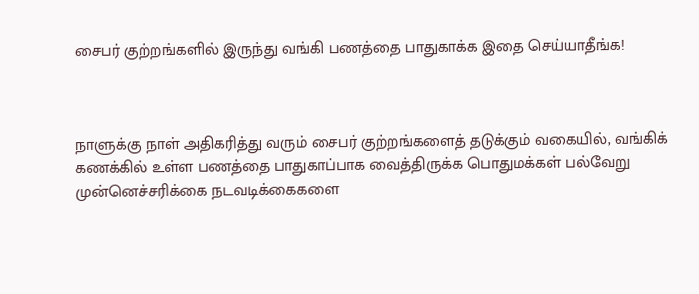சைபர் குற்றங்களில் இருந்து வங்கி பணத்தை பாதுகாக்க இதை செய்யாதீங்க!



நாளுக்கு நாள் அதிகரித்து வரும் சைபர் குற்றங்களைத் தடுக்கும் வகையில், வங்கிக் கணக்கில் உள்ள பணத்தை பாதுகாப்பாக வைத்திருக்க பொதுமக்கள் பல்வேறு முன்னெச்சரிக்கை நடவடிக்கைகளை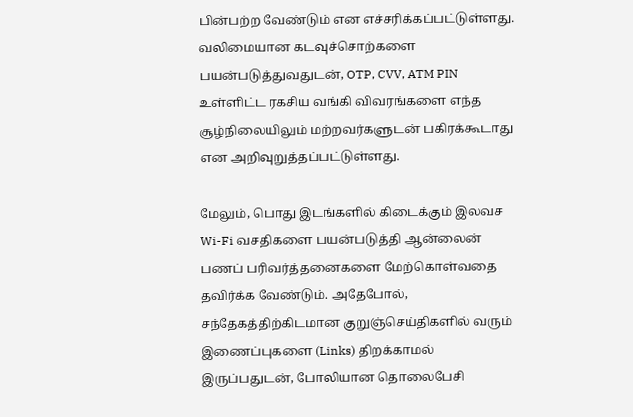பின்பற்ற வேண்டும் என எச்சரிக்கப்பட்டுள்ளது. வலிமையான கடவுச்சொற்களை பயன்படுத்துவதுடன், OTP, CVV, ATM PIN உள்ளிட்ட ரகசிய வங்கி விவரங்களை எந்த சூழ்நிலையிலும் மற்றவர்களுடன் பகிரக்கூடாது என அறிவுறுத்தப்பட்டுள்ளது.

மேலும், பொது இடங்களில் கிடைக்கும் இலவச Wi-Fi வசதிகளை பயன்படுத்தி ஆன்லைன் பணப் பரிவர்த்தனைகளை மேற்கொள்வதை தவிர்க்க வேண்டும். அதேபோல், சந்தேகத்திற்கிடமான குறுஞ்செய்திகளில் வரும் இணைப்புகளை (Links) திறக்காமல் இருப்பதுடன், போலியான தொலைபேசி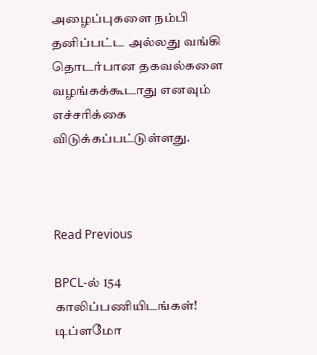அழைப்புகளை நம்பி தனிப்பட்ட அல்லது வங்கி தொடர்பான தகவல்களை வழங்கக்கூடாது எனவும் எச்சரிக்கை விடுக்கப்பட்டுள்ளது.



Read Previous

BPCL-ல் 154 காலிப்பணியிடங்கள்! டிப்ளமோ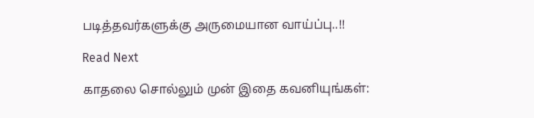படித்தவர்களுக்கு அருமையான வாய்ப்பு..!!

Read Next

காதலை சொல்லும் முன் இதை கவனியுங்கள்: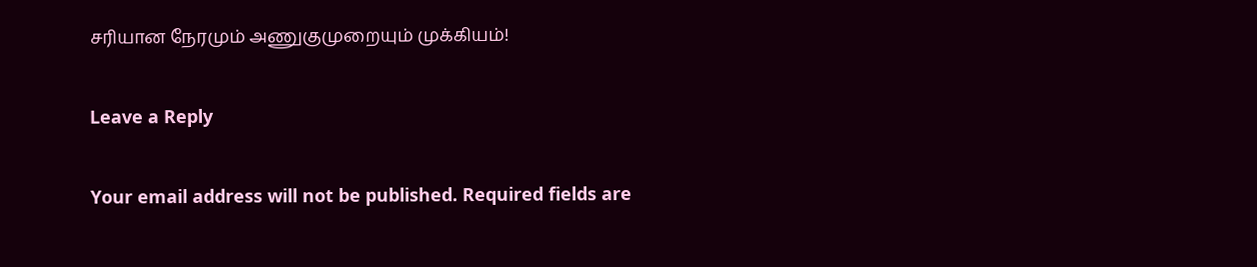சரியான நேரமும் அணுகுமுறையும் முக்கியம்!

Leave a Reply

Your email address will not be published. Required fields are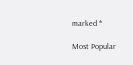marked *

Most Popular